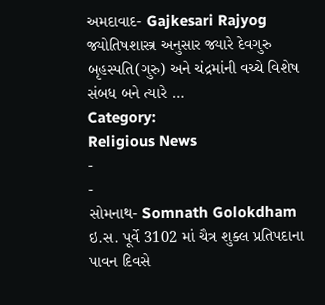અમદાવાદ- Gajkesari Rajyog જ્યોતિષશાસ્ત્ર અનુસાર જ્યારે દેવગુરુ બૃહસ્પતિ(ગુરુ) અને ચંદ્રમાંની વચ્ચે વિશેષ સંબધ બને ત્યારે …
Category:
Religious News
-
-
સોમનાથ- Somnath Golokdham ઇ.સ. પૂર્વે 3102 માં ચૈત્ર શુક્લ પ્રતિપદાના પાવન દિવસે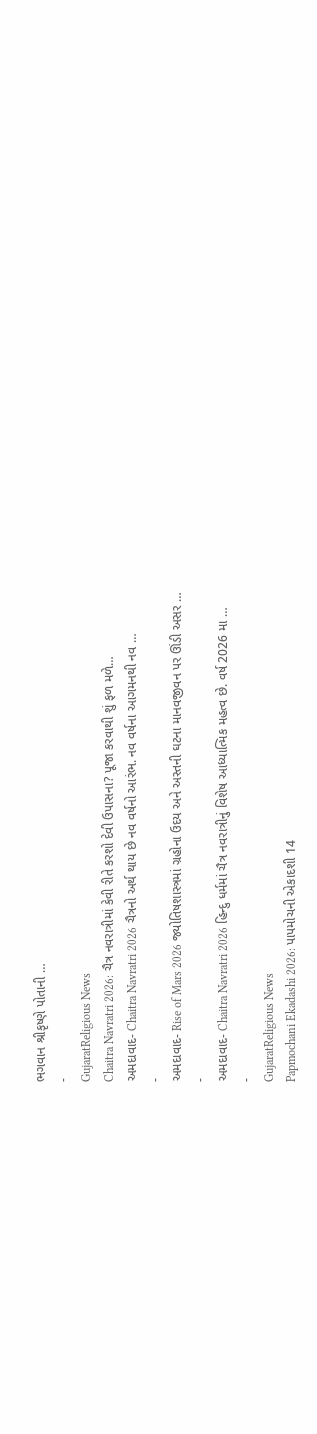ભગવાન શ્રીકૃષ્ણે પોતાની …
-
GujaratReligious News
Chaitra Navratri 2026: ચૈત્ર નવરાત્રીમાં કેવી રીતે કરશો દેવી ઉપાસના? પૂજા કરવાથી શું ફળ મળે…
અમદાવાદ- Chaitra Navratri 2026 ચૈત્રનો અર્થ થાય છે નવ વર્ષનો આરંભ. નવ વર્ષના આગમનથી નવ …
-
અમદાવાદ- Rise of Mars 2026 જ્યોતિષશાસ્ત્રમાં ગ્રહોના ઉદય અને અસ્તની ઘટના માનવજીવન પર ઊંડી અસર …
-
અમદાવાદ- Chaitra Navratri 2026 હિન્દુ ધર્મમાં ચૈત્ર નવરાત્રીનું વિશેષ આધ્યાત્મિક મહત્વ છે. વર્ષ 2026 મા …
-
GujaratReligious News
Papmochani Ekadashi 2026: પાપમોચની એકાદશી 14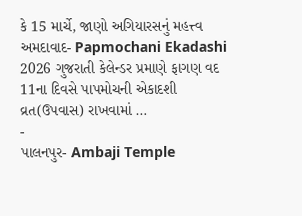કે 15 માર્ચે, જાણો અગિયારસનું મહત્ત્વ
અમદાવાદ- Papmochani Ekadashi 2026 ગુજરાતી કેલેન્ડર પ્રમાણે ફાગણ વદ 11ના દિવસે પાપમોચની એકાદશી વ્રત(ઉપવાસ) રાખવામાં …
-
પાલનપુર- Ambaji Temple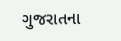ગુજરાતના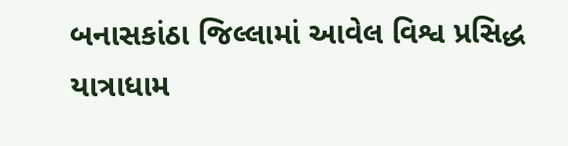બનાસકાંઠા જિલ્લામાં આવેલ વિશ્વ પ્રસિદ્ધ યાત્રાધામ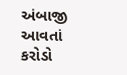અંબાજી આવતાં કરોડો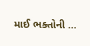માઈ ભક્તોની …